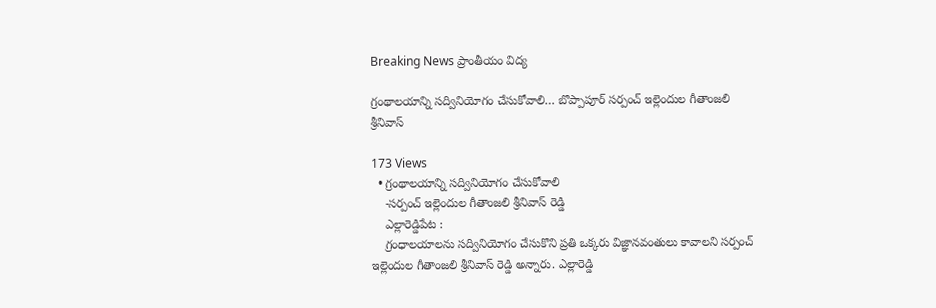Breaking News ప్రాంతీయం విద్య

గ్రంథాలయాన్ని సద్వినియోగం చేసుకోవాలి… బొప్పాపూర్ సర్పంచ్ ఇల్లెందుల గీతాంజలి శ్రీనివాస్

173 Views
  • గ్రంథాలయాన్ని సద్వినియోగం చేసుకోవాలి
    -సర్పంచ్ ఇల్లెందుల గీతాంజలి శ్రీనివాస్ రెడ్డి
    ఎల్లారెడ్డిపేట :
    గ్రంధాలయాలను సద్వినియోగం చేసుకొని ప్రతి ఒక్కరు విజ్ఞానవంతులు కావాలని సర్పంచ్ ఇల్లెందుల గీతాంజలి శ్రీనివాస్ రెడ్డి అన్నారు. ఎల్లారెడ్డి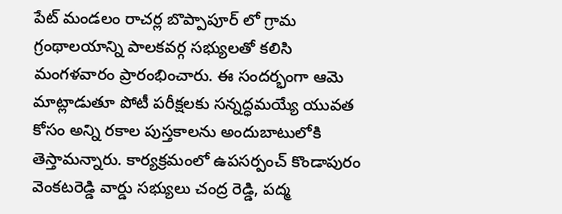పేట్ మండలం రాచర్ల బొప్పాపూర్ లో గ్రామ గ్రంథాలయాన్ని పాలకవర్గ సభ్యులతో కలిసి మంగళవారం ప్రారంభించారు. ఈ సందర్భంగా ఆమె మాట్లాడుతూ పోటీ పరీక్షలకు సన్నద్ధమయ్యే యువత కోసం అన్ని రకాల పుస్తకాలను అందుబాటులోకి తెస్తామన్నారు. కార్యక్రమంలో ఉపసర్పంచ్ కొండాపురం వెంకటరెడ్డి వార్డు సభ్యులు చంద్ర రెడ్డి, పద్మ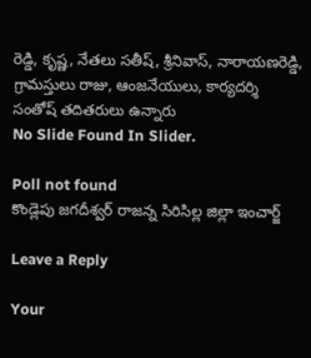రెడ్డి, కృష్ణ, నేతలు సతీష్, శ్రీనివాస్, నారాయణరెడ్డి, గ్రామస్తులు రాజు, ఆంజనేయులు, కార్యదర్శి సంతోష్ తదితరులు ఉన్నారు
No Slide Found In Slider.

Poll not found
కొండ్లెపు జగదీశ్వర్ రాజన్న సిరిసిల్ల జిల్లా ఇంచార్జ్

Leave a Reply

Your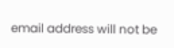email address will not be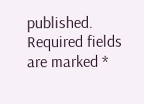published. Required fields are marked *